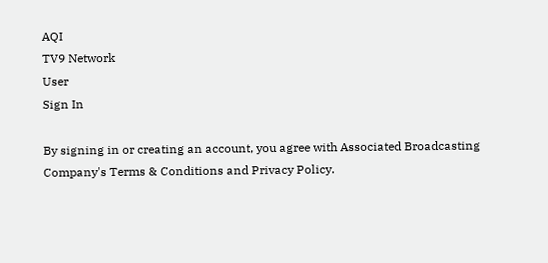AQI
TV9 Network
User
Sign In

By signing in or creating an account, you agree with Associated Broadcasting Company's Terms & Conditions and Privacy Policy.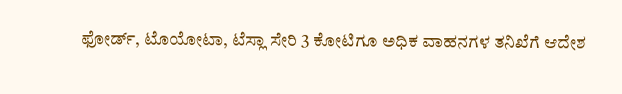ಫೋರ್ಡ್, ಟೊಯೋಟಾ, ಟೆಸ್ಲಾ ಸೇರಿ 3 ಕೋಟಿಗೂ ಅಧಿಕ ವಾಹನಗಳ ತನಿಖೆಗೆ ಆದೇಶ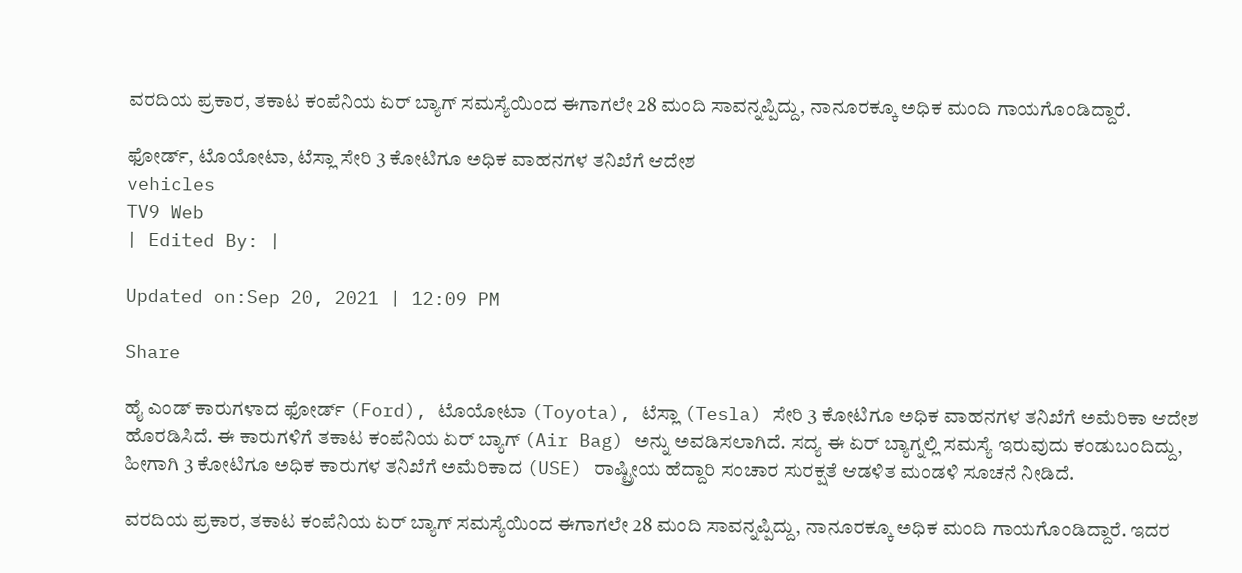ವರದಿಯ ಪ್ರಕಾರ, ತಕಾಟ ಕಂಪೆನಿಯ ಏರ್ ಬ್ಯಾಗ್ ಸಮಸ್ಯೆಯಿಂದ ಈಗಾಗಲೇ 28 ಮಂದಿ ಸಾವನ್ನಪ್ಪಿದ್ದು, ನಾನೂರಕ್ಕೂ ಅಧಿಕ ಮಂದಿ ಗಾಯಗೊಂಡಿದ್ದಾರೆ.

ಫೋರ್ಡ್, ಟೊಯೋಟಾ, ಟೆಸ್ಲಾ ಸೇರಿ 3 ಕೋಟಿಗೂ ಅಧಿಕ ವಾಹನಗಳ ತನಿಖೆಗೆ ಆದೇಶ
vehicles
TV9 Web
| Edited By: |

Updated on:Sep 20, 2021 | 12:09 PM

Share

ಹೈ ಎಂಡ್ ಕಾರುಗಳಾದ ಫೋರ್ಡ್ (Ford), ಟೊಯೋಟಾ (Toyota), ಟೆಸ್ಲಾ (Tesla) ಸೇರಿ 3 ಕೋಟಿಗೂ ಅಧಿಕ ವಾಹನಗಳ ತನಿಖೆಗೆ ಅಮೆರಿಕಾ ಆದೇಶ ಹೊರಡಿಸಿದೆ. ಈ ಕಾರುಗಳಿಗೆ ತಕಾಟ ಕಂಪೆನಿಯ ಏರ್ ಬ್ಯಾಗ್ (Air Bag) ಅನ್ನು ಅವಡಿಸಲಾಗಿದೆ. ಸದ್ಯ ಈ ಏರ್ ಬ್ಯಾಗ್ನಲ್ಲಿ ಸಮಸ್ಯೆ ಇರುವುದು ಕಂಡುಬಂದಿದ್ದು, ಹೀಗಾಗಿ 3 ಕೋಟಿಗೂ ಅಧಿಕ ಕಾರುಗಳ ತನಿಖೆಗೆ ಅಮೆರಿಕಾದ (USE) ರಾಷ್ಟ್ರೀಯ ಹೆದ್ದಾರಿ ಸಂಚಾರ ಸುರಕ್ಷತೆ ಆಡಳಿತ ಮಂಡಳಿ ಸೂಚನೆ ನೀಡಿದೆ.

ವರದಿಯ ಪ್ರಕಾರ, ತಕಾಟ ಕಂಪೆನಿಯ ಏರ್ ಬ್ಯಾಗ್ ಸಮಸ್ಯೆಯಿಂದ ಈಗಾಗಲೇ 28 ಮಂದಿ ಸಾವನ್ನಪ್ಪಿದ್ದು, ನಾನೂರಕ್ಕೂ ಅಧಿಕ ಮಂದಿ ಗಾಯಗೊಂಡಿದ್ದಾರೆ. ಇದರ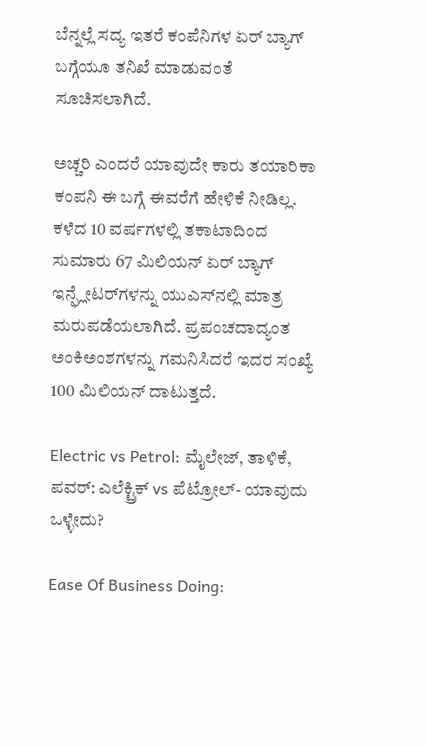ಬೆನ್ನಲ್ಲೆ ಸದ್ಯ ಇತರೆ ಕಂಪೆನಿಗಳ ಏರ್ ಬ್ಯಾಗ್ ಬಗ್ಗೆಯೂ ತನಿಖೆ ಮಾಡುವಂತೆ ಸೂಚಿಸಲಾಗಿದೆ.

ಅಚ್ಚರಿ ಎಂದರೆ ಯಾವುದೇ ಕಾರು ತಯಾರಿಕಾ ಕಂಪನಿ ಈ ಬಗ್ಗೆ ಈವರೆಗೆ ಹೇಳಿಕೆ ನೀಡಿಲ್ಲ. ಕಳೆದ 10 ವರ್ಷಗಳಲ್ಲಿ ತಕಾಟಾದಿಂದ ಸುಮಾರು 67 ಮಿಲಿಯನ್ ಏರ್ ಬ್ಯಾಗ್ ಇನ್ಫ್ಲೇಟರ್‌ಗಳನ್ನು ಯುಎಸ್‌ನಲ್ಲಿ ಮಾತ್ರ ಮರುಪಡೆಯಲಾಗಿದೆ. ಪ್ರಪಂಚದಾದ್ಯಂತ ಅಂಕಿಅಂಶಗಳನ್ನು ಗಮನಿಸಿದರೆ ಇದರ ಸಂಖ್ಯೆ 100 ಮಿಲಿಯನ್ ದಾಟುತ್ತದೆ.

Electric vs Petrol: ಮೈಲೇಜ್, ತಾಳಿಕೆ, ಪವರ್: ಎಲೆಕ್ಟ್ರಿಕ್ vs ಪೆಟ್ರೋಲ್- ಯಾವುದು ಒಳ್ಳೇದು?

Ease Of Business Doing: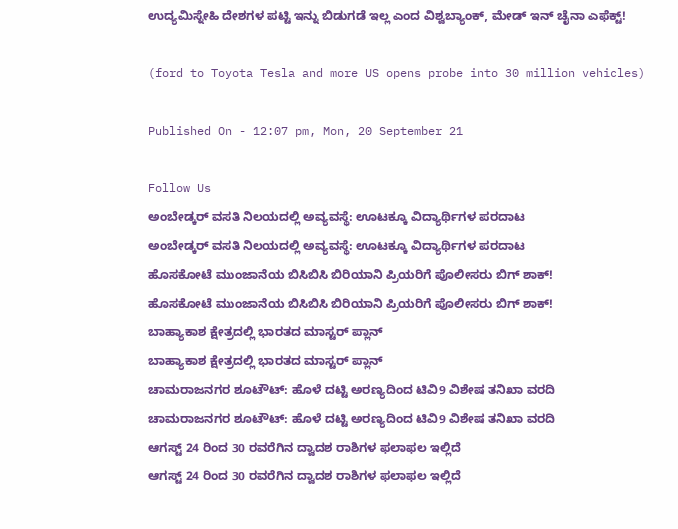ಉದ್ಯಮಿಸ್ನೇಹಿ ದೇಶಗಳ ಪಟ್ಟಿ ಇನ್ನು ಬಿಡುಗಡೆ ಇಲ್ಲ ಎಂದ ವಿಶ್ವಬ್ಯಾಂಕ್, ಮೇಡ್ ಇನ್ ಚೈನಾ ಎಫೆಕ್ಟ್!

(ford to Toyota Tesla and more US opens probe into 30 million vehicles)

Published On - 12:07 pm, Mon, 20 September 21

Follow Us
ಅಂಬೇಡ್ಕರ್ ವಸತಿ ನಿಲಯದಲ್ಲಿ ಅವ್ಯವಸ್ಥೆ: ಊಟಕ್ಕೂ ವಿದ್ಯಾರ್ಥಿಗಳ ಪರದಾಟ
ಅಂಬೇಡ್ಕರ್ ವಸತಿ ನಿಲಯದಲ್ಲಿ ಅವ್ಯವಸ್ಥೆ: ಊಟಕ್ಕೂ ವಿದ್ಯಾರ್ಥಿಗಳ ಪರದಾಟ
ಹೊಸಕೋಟೆ ಮುಂಜಾನೆಯ ಬಿಸಿಬಿಸಿ ಬಿರಿಯಾನಿ ಪ್ರಿಯರಿಗೆ ಪೊಲೀಸರು ಬಿಗ್ ಶಾಕ್!
ಹೊಸಕೋಟೆ ಮುಂಜಾನೆಯ ಬಿಸಿಬಿಸಿ ಬಿರಿಯಾನಿ ಪ್ರಿಯರಿಗೆ ಪೊಲೀಸರು ಬಿಗ್ ಶಾಕ್!
ಬಾಹ್ಯಾಕಾಶ ಕ್ಷೇತ್ರದಲ್ಲಿ ಭಾರತದ ಮಾಸ್ಟರ್ ಪ್ಲಾನ್
ಬಾಹ್ಯಾಕಾಶ ಕ್ಷೇತ್ರದಲ್ಲಿ ಭಾರತದ ಮಾಸ್ಟರ್ ಪ್ಲಾನ್
ಚಾಮರಾಜನಗರ ಶೂಟೌಟ್: ಹೊಳೆ ದಟ್ಟಿ ಅರಣ್ಯದಿಂದ ಟಿವಿ9 ವಿಶೇಷ ತನಿಖಾ ವರದಿ
ಚಾಮರಾಜನಗರ ಶೂಟೌಟ್: ಹೊಳೆ ದಟ್ಟಿ ಅರಣ್ಯದಿಂದ ಟಿವಿ9 ವಿಶೇಷ ತನಿಖಾ ವರದಿ
ಆಗಸ್ಟ್ 24 ರಿಂದ 30 ರವರೆಗಿನ ದ್ವಾದಶ ರಾಶಿಗಳ ಫಲಾಫಲ ಇಲ್ಲಿದೆ
ಆಗಸ್ಟ್ 24 ರಿಂದ 30 ರವರೆಗಿನ ದ್ವಾದಶ ರಾಶಿಗಳ ಫಲಾಫಲ ಇಲ್ಲಿದೆ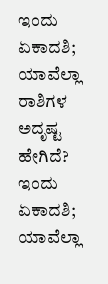ಇಂದು ಏಕಾದಶಿ; ಯಾವೆಲ್ಲಾ ರಾಶಿಗಳ ಅದೃಷ್ಟ ಹೇಗಿದೆ?
ಇಂದು ಏಕಾದಶಿ; ಯಾವೆಲ್ಲಾ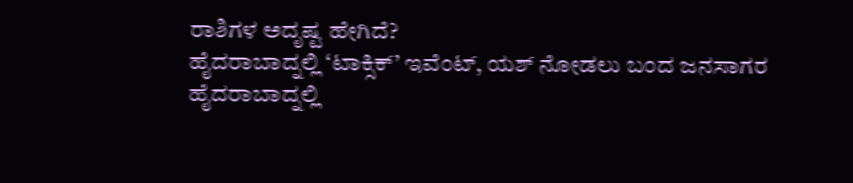ರಾಶಿಗಳ ಅದೃಷ್ಟ ಹೇಗಿದೆ?
ಹೈದರಾಬಾದ್ನಲ್ಲಿ ‘ಟಾಕ್ಸಿಕ್’ ಇವೆಂಟ್, ಯಶ್ ನೋಡಲು ಬಂದ ಜನಸಾಗರ
ಹೈದರಾಬಾದ್ನಲ್ಲಿ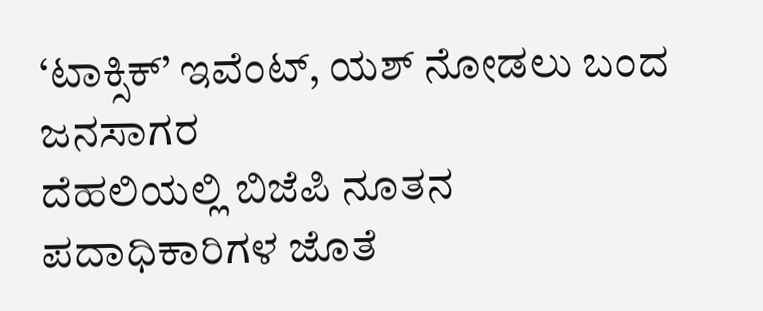‘ಟಾಕ್ಸಿಕ್’ ಇವೆಂಟ್, ಯಶ್ ನೋಡಲು ಬಂದ ಜನಸಾಗರ
ದೆಹಲಿಯಲ್ಲಿ ಬಿಜೆಪಿ ನೂತನ ಪದಾಧಿಕಾರಿಗಳ ಜೊತೆ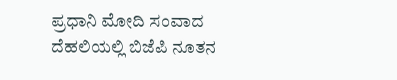ಪ್ರಧಾನಿ ಮೋದಿ ಸಂವಾದ
ದೆಹಲಿಯಲ್ಲಿ ಬಿಜೆಪಿ ನೂತನ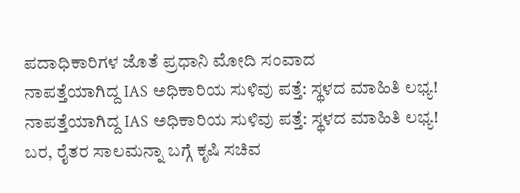ಪದಾಧಿಕಾರಿಗಳ ಜೊತೆ ಪ್ರಧಾನಿ ಮೋದಿ ಸಂವಾದ
ನಾಪತ್ತೆಯಾಗಿದ್ದ IAS ಅಧಿಕಾರಿಯ ಸುಳಿವು ಪತ್ತೆ: ಸ್ಥಳದ ಮಾಹಿತಿ ಲಭ್ಯ!
ನಾಪತ್ತೆಯಾಗಿದ್ದ IAS ಅಧಿಕಾರಿಯ ಸುಳಿವು ಪತ್ತೆ: ಸ್ಥಳದ ಮಾಹಿತಿ ಲಭ್ಯ!
ಬರ, ರೈತರ ಸಾಲಮನ್ನಾ ಬಗ್ಗೆ ಕೃಷಿ ಸಚಿವ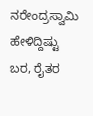ನರೇಂದ್ರಸ್ವಾಮಿ ಹೇಳಿದ್ದಿಷ್ಟು
ಬರ, ರೈತರ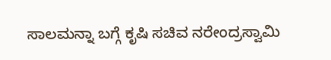ಸಾಲಮನ್ನಾ ಬಗ್ಗೆ ಕೃಷಿ ಸಚಿವ ನರೇಂದ್ರಸ್ವಾಮಿ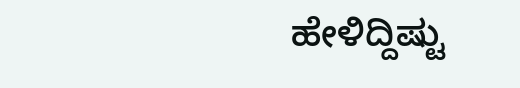ಹೇಳಿದ್ದಿಷ್ಟು